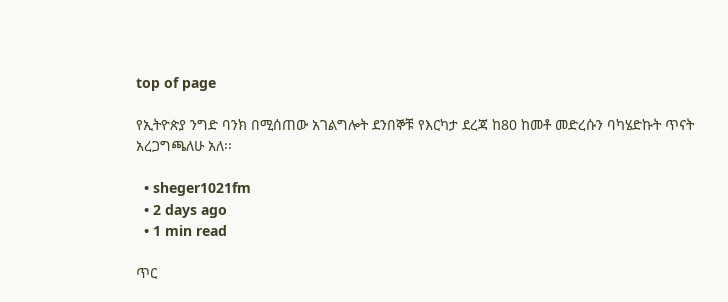top of page

የኢትዮጵያ ንግድ ባንክ በሚሰጠው አገልግሎት ደንበኞቹ የእርካታ ደረጃ ከ80 ከመቶ መድረሱን ባካሄድኩት ጥናት አረጋግጫለሁ አለ፡፡

  • sheger1021fm
  • 2 days ago
  • 1 min read

ጥር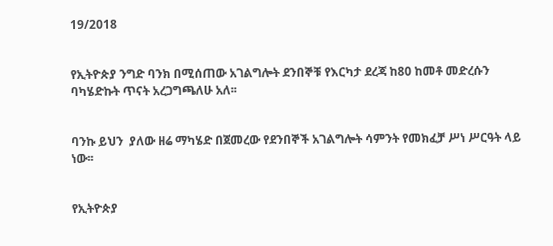19/2018


የኢትዮጵያ ንግድ ባንክ በሚሰጠው አገልግሎት ደንበኞቹ የእርካታ ደረጃ ከ80 ከመቶ መድረሱን ባካሄድኩት ጥናት አረጋግጫለሁ አለ፡፡


ባንኩ ይህን  ያለው ዘሬ ማካሄድ በጀመረው የደንበኞች አገልግሎት ሳምንት የመክፈቻ ሥነ ሥርዓት ላይ ነው፡፡


የኢትዮጵያ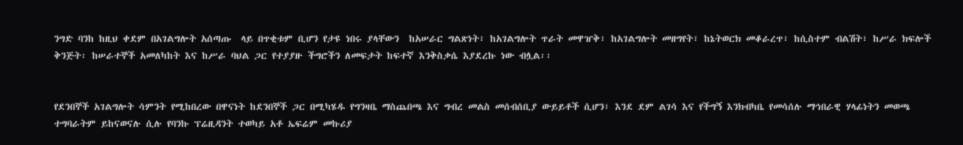ንግድ ባንከ ከዚህ ቀደም በአገልግሎት አሰጣጡ  ላይ በጥቂቱም ቢሆን የታዩ ነበሩ ያላቸውን  ከአሠራር ግልጽነት፣ ከአገልግሎት ጥራት መዋዠቅ፣ ከአገልግሎት መዘግየት፣ ከኔትወርክ መቆራረጥ፣ ከሲስተም ብልሽት፣ ከሥራ ክፍሎች ቅንጅት፡ ከሠራተኞች አመለካከት እና ከሥራ ባህል ጋር የተያያዙ ችግሮችን ለመፍታት ከፍተኛ እንቅስቃሴ እያደረኩ ነው ብሏል፡፡


የደንበኞች አገልግሎት ሳምንት የሚከበረው በዋናነት ከደንበኞች ጋር በሚካሄዱ የግንዛቤ ማስጨበጫ እና ግብረ መልስ መሰብሰቢያ ውይይቶች ሲሆን፣ እንደ ደም ልገሳ እና የችግኝ እንክብካቤ የመሳሰሉ ማኅበራዊ ሃላፊነትን መወጫ ተግባራትም ይከናወናሉ ሲሉ የባንኩ ፕሬዚዳንት ተወካይ አቶ ኤፍሬም መኩሪያ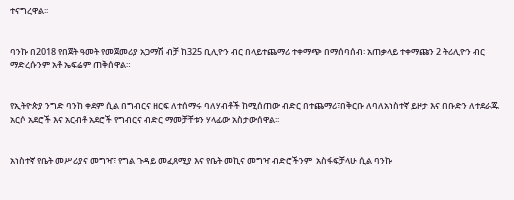ተናግረዋል፡፡


ባንኩ በ2018 የበጀት ዓመት የመጀመሪያ አጋማሽ ብቻ ከ325 ቢሊዮን ብር በላይተጨማሪ ተቀማጭ በማሰባሰብ፡ አጠቃላይ ተቀማጩን 2 ትሪሊዮን ብር ማድረሱንም አቶ ኤፍሬም ጠቅሰዋል።


የኢትዮጵያ ንግድ ባንከ ቀደም ሲል በግብርና ዘርፍ ለተሰማሩ ባለሃብቶች ከሚሰጠው ብድር በተጨማሪ፣በቅርቡ ለባለአነስተኛ ይዞታ እና በቡድን ለተደራጁ አርሶ አደሮች እና አርብቶ አደሮች የግብርና ብድር ማመቻቸቱን ሃላፊው አስታውሰዋል፡፡


አነስተኛ የቤት መሥሪያና መግዣ፣ የግል ጉዳይ መፈጸሚያ እና የቤት መኪና መግዣ ብድሮችንም  አስፋፍቻላሁ ሲል ባንኩ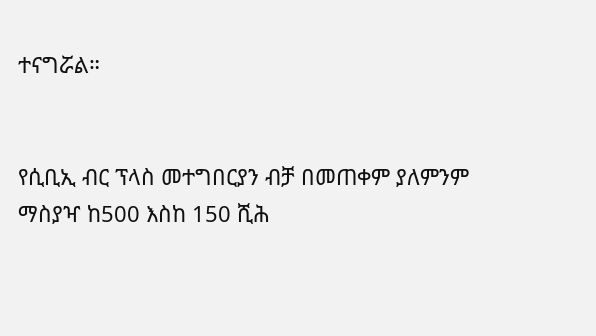ተናግሯል።


የሲቢኢ ብር ፕላስ መተግበርያን ብቻ በመጠቀም ያለምንም ማስያዣ ከ500 እስከ 150 ሺሕ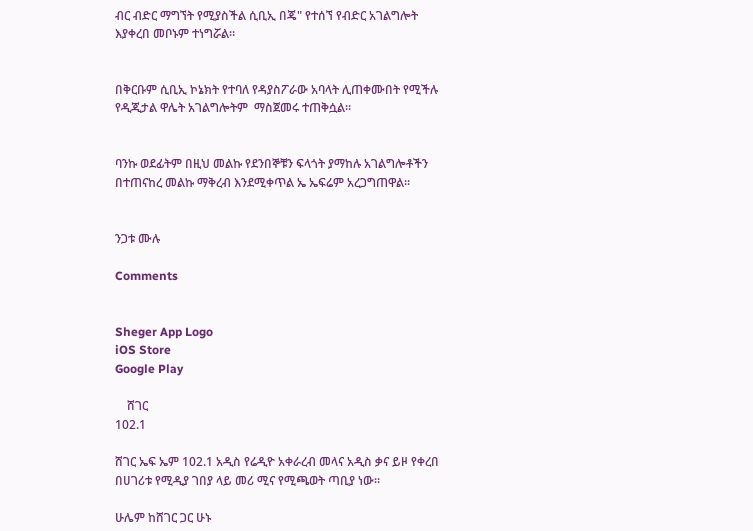ብር ብድር ማግኘት የሚያስችል ሲቢኢ በጄ" የተሰኘ የብድር አገልግሎት እያቀረበ መቦኑም ተነግሯል።


በቅርቡም ሲቢኢ ኮኔክት የተባለ የዳያስፖራው አባላት ሊጠቀሙበት የሚችሉ የዲጂታል ዋሌት አገልግሎትም  ማስጀመሩ ተጠቅሷል።


ባንኩ ወደፊትም በዚህ መልኩ የደንበኞቹን ፍላጎት ያማከሉ አገልግሎቶችን በተጠናከረ መልኩ ማቅረብ እንደሚቀጥል ኤ ኤፍሬም አረጋግጠዋል፡፡


ንጋቱ ሙሉ

Comments


Sheger App Logo
iOS Store
Google Play

    ሸገር
102.1

ሸገር ኤፍ ኤም 102.1 አዲስ የሬዲዮ አቀራረብ መላና አዲስ ቃና ይዞ የቀረበ በሀገሪቱ የሚዲያ ገበያ ላይ መሪ ሚና የሚጫወት ጣቢያ ነው፡፡

ሁሌም ከሸገር ጋር ሁኑ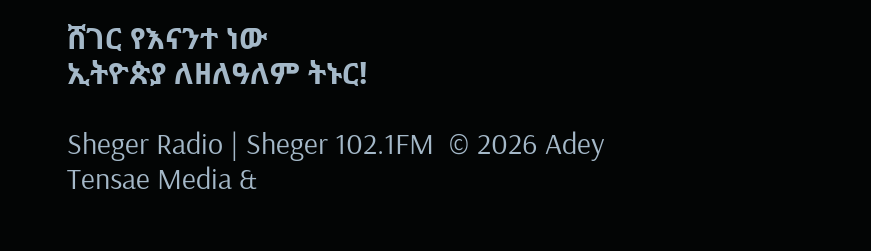ሸገር የእናንተ ነው
ኢትዮጵያ ለዘለዓለም ትኑር!

Sheger Radio | Sheger 102.1FM  © 2026 Adey Tensae Media &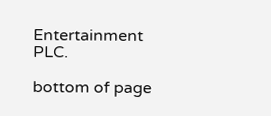Entertainment PLC.

bottom of page